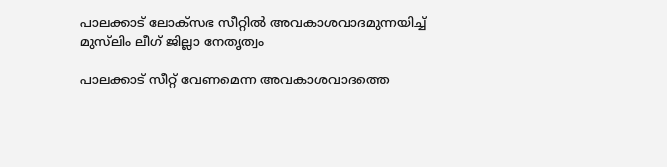പാലക്കാട് ലോക്സഭ സീറ്റില്‍ അവകാശവാദമുന്നയിച്ച് മുസ്‍ലിം ലീഗ് ജില്ലാ നേതൃത്വം

പാലക്കാട് സീറ്റ് വേണമെന്ന അവകാശവാദത്തെ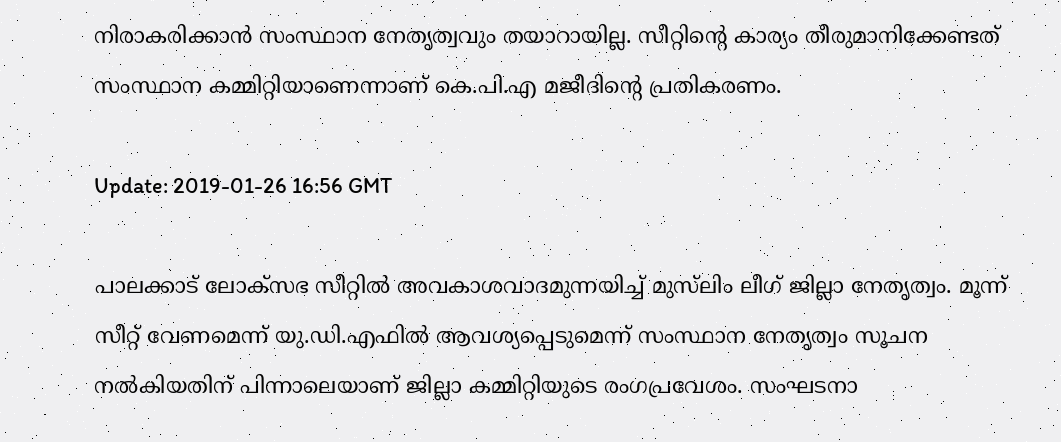നിരാകരിക്കാന്‍ സംസ്ഥാന നേതൃത്വവും തയാറായില്ല. സീറ്റിന്റെ കാര്യം തീരുമാനിക്കേണ്ടത് സംസ്ഥാന കമ്മിറ്റിയാണെന്നാണ് കെ.പി.എ മജീദിന്‍റെ പ്രതികരണം.

Update: 2019-01-26 16:56 GMT

പാലക്കാട് ലോക്സഭ സീറ്റില്‍ അവകാശവാദമുന്നയിച്ച് മുസ്‍ലിം ലീഗ് ജില്ലാ നേതൃത്വം. മൂന്ന് സീറ്റ് വേണമെന്ന് യു.ഡി.എഫില്‍ ആവശ്യപ്പെടുമെന്ന് സംസ്ഥാന നേതൃത്വം സൂചന നല്‍കിയതിന് പിന്നാലെയാണ് ജില്ലാ കമ്മിറ്റിയുടെ രംഗപ്രവേശം. സംഘടനാ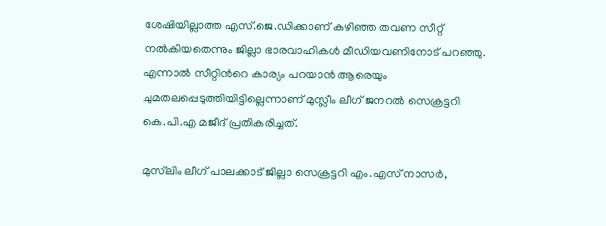ശേഷിയില്ലാത്ത എസ്.ജെ.ഡിക്കാണ് കഴിഞ്ഞ തവണ സീറ്റ് നല്‍കിയതെന്നും ജില്ലാ ഭാരവാഹികള്‍ മീഡിയവണിനോട് പറഞ്ഞു. എന്നാല്‍ സീറ്റിന്‍റെ കാര്യം പറയാന്‍ ആരെയും ചുമതലപ്പെടുത്തിയിട്ടില്ലെന്നാണ് മുസ്ലീം ലീഗ് ജനറല്‍ സെക്രട്ടറി കെ.പി.എ മജീദ് പ്രതികരിച്ചത്.

മുസ്‍ലിം ലീഗ് പാലക്കാട് ജില്ലാ സെക്രട്ടറി എം.എസ് നാസര്‍,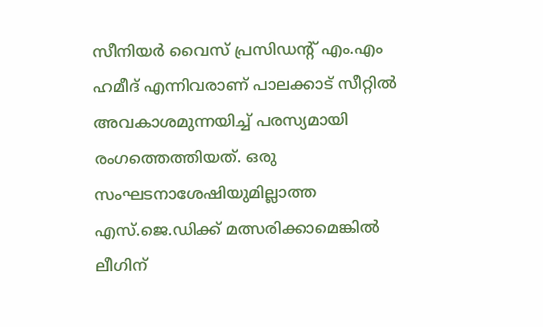സീനിയര്‍ വൈസ് പ്രസിഡന്‍റ് എം.എം ഹമീദ് എന്നിവരാണ് പാലക്കാട് സീറ്റില്‍ അവകാശമുന്നയിച്ച് പരസ്യമായി രംഗത്തെത്തിയത്. ഒരു സംഘടനാശേഷിയുമില്ലാത്ത എസ്.ജെ.ഡിക്ക് മത്സരിക്കാമെങ്കില്‍ ലീഗിന്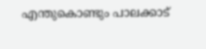എന്തുകൊണ്ടും പാലക്കാട്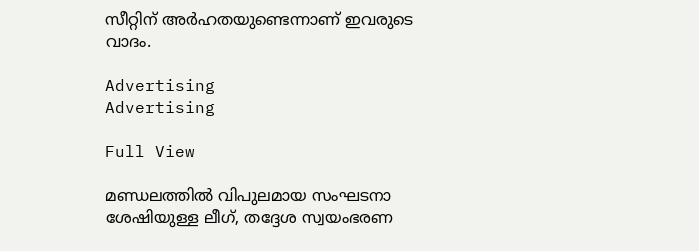സീറ്റിന് അര്‍ഹതയുണ്ടെന്നാണ് ഇവരുടെ വാദം.

Advertising
Advertising

Full View

മണ്ഡലത്തില്‍ വിപുലമായ സംഘടനാ ശേഷിയുള്ള ലീഗ്, തദ്ദേശ സ്വയംഭരണ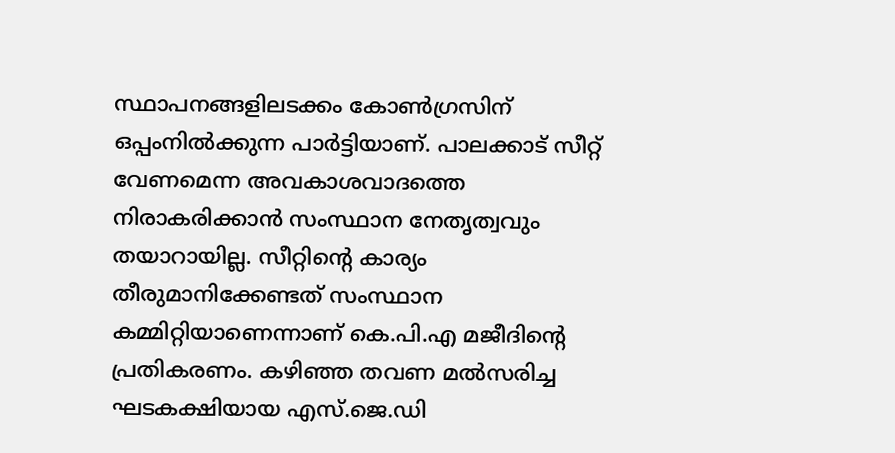സ്ഥാപനങ്ങളിലടക്കം കോണ്‍ഗ്രസിന് ഒപ്പംനില്‍ക്കുന്ന പാര്‍ട്ടിയാണ്. പാലക്കാട് സീറ്റ് വേണമെന്ന അവകാശവാദത്തെ നിരാകരിക്കാന്‍ സംസ്ഥാന നേതൃത്വവും തയാറായില്ല. സീറ്റിന്റെ കാര്യം തീരുമാനിക്കേണ്ടത് സംസ്ഥാന കമ്മിറ്റിയാണെന്നാണ് കെ.പി.എ മജീദിന്‍റെ പ്രതികരണം. കഴിഞ്ഞ തവണ മല്‍സരിച്ച ഘടകക്ഷിയായ എസ്.ജെ.ഡി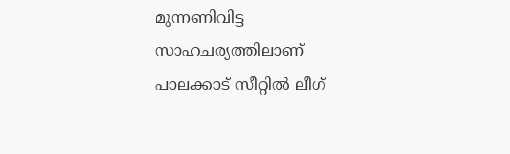മുന്നണിവിട്ട സാഹചര്യത്തിലാണ് പാലക്കാട് സീറ്റില്‍ ലീഗ്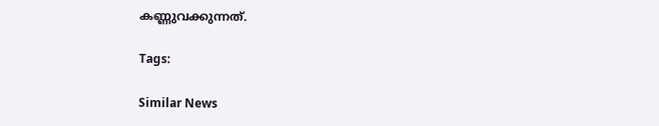കണ്ണുവക്കുന്നത്.

Tags:

Similar News